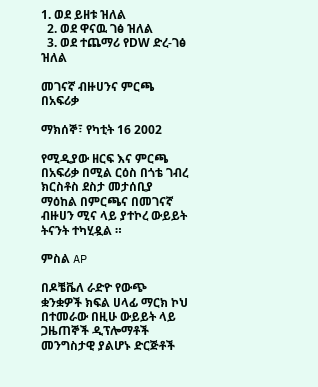1. ወደ ይዘቱ ዝለል
  2. ወደ ዋናዉ ገፅ ዝለል
  3. ወደ ተጨማሪ የDW ድረ-ገፅ ዝለል

መገናኛ ብዙሀንና ምርጫ በአፍሪቃ

ማክሰኞ፣ የካቲት 16 2002

የሚዲያው ዘርፍ እና ምርጫ በአፍሪቃ በሚል ርዕስ በጎቴ ገብረ ክርስቶስ ደስታ መታሰቢያ ማዕከል በምርጫና በመገናኛ ብዙሀን ሚና ላይ ያተኮረ ውይይት ትናንት ተካሂዷል ።

ምስል AP

በዶቼቬለ ራድዮ የውጭ ቋንቋዎች ክፍል ሀላፊ ማርክ ኮህ በተመራው በዚሁ ውይይት ላይ ጋዜጠኞች ዲፕሎማቶች መንግስታዊ ያልሆኑ ድርጅቶች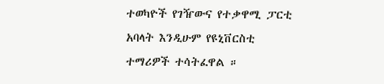ተወካዮች የገዥውና የተቃዋሚ ፓርቲ አባላት እንዲሁም የዩኒቨርስቲ ተማሪዎች ተሳትፈዋል ።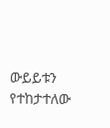ውይይቱን የተከታተለው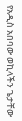የአዲስ አበባው ወኪላችን ጌታቸው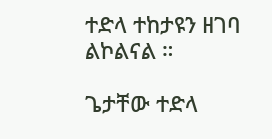ተድላ ተከታዩን ዘገባ ልኮልናል ።

ጌታቸው ተድላ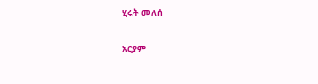ሂሩት መለሰ

አርያም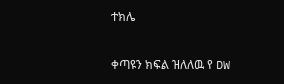ተክሌ

ቀጣዩን ክፍል ዝለለዉ የ DW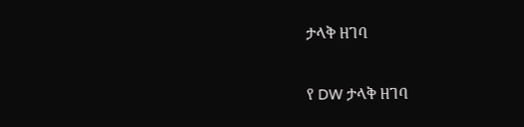ታላቅ ዘገባ

የ DW ታላቅ ዘገባ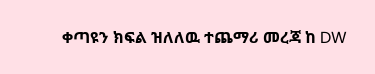ቀጣዩን ክፍል ዝለለዉ ተጨማሪ መረጃ ከ DW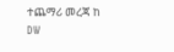ተጨማሪ መረጃ ከ DW